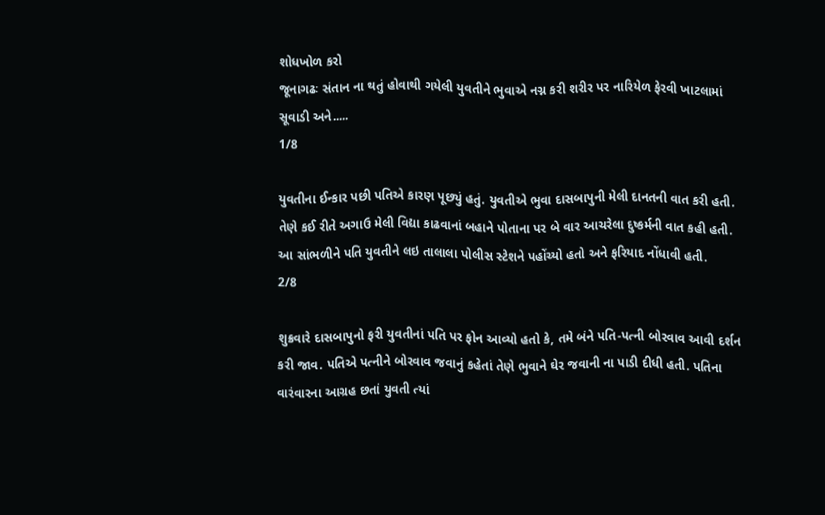શોધખોળ કરો
જૂનાગઢઃ સંતાન ના થતું હોવાથી ગયેલી યુવતીને ભુવાએ નગ્ન કરી શરીર પર નારિયેળ ફેરવી ખાટલામાં સૂવાડી અને.....
1/8

યુવતીના ઈન્કાર પછી પતિએ કારણ પૂછ્યું હતું. યુવતીએ ભુવા દાસબાપુની મેલી દાનતની વાત કરી હતી. તેણે કઈ રીતે અગાઉ મેલી વિદ્યા કાઢવાનાં બહાને પોતાના પર બે વાર આચરેલા દુષ્કર્મની વાત કહી હતી. આ સાંભળીને પતિ યુવતીને લઇ તાલાલા પોલીસ સ્ટેશને પહોંચ્યો હતો અને ફરિયાદ નોંધાવી હતી.
2/8

શુક્રવારે દાસબાપુનો ફરી યુવતીનાં પતિ પર ફોન આવ્યો હતો કે, તમે બંને પતિ-પત્ની બોરવાવ આવી દર્શન કરી જાવ. પતિએ પત્નીને બોરવાવ જવાનું કહેતાં તેણે ભુવાને ઘેર જવાની ના પાડી દીધી હતી. પતિના વારંવારના આગ્રહ છતાં યુવતી ત્યાં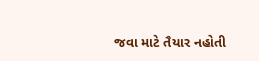જવા માટે તૈયાર નહોતી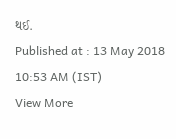થઈ.
Published at : 13 May 2018 10:53 AM (IST)
View More